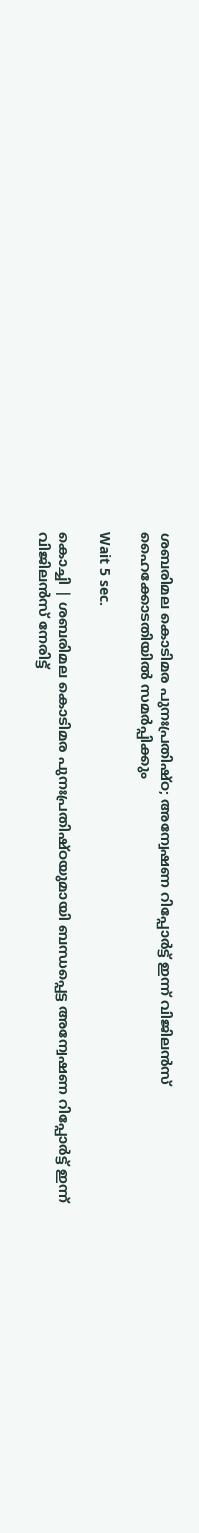ശബരിമല കൊടിമര പുനഃപ്രതിഷ്ഠ; അന്വേഷണ റിപ്പോര്‍ട്ട് ഇന്ന് വിജിലന്‍സ് ഹൈക്കോടതിയില്‍ സമര്‍പ്പിക്കും

Wait 5 sec.

കൊച്ചി | ശബരിമല കൊടിമര പുനഃപ്രതിഷ്ഠയുമായി ബന്ധപ്പെട്ട അന്വേഷണ റിപ്പോര്‍ട്ട് ഇന്ന് വിജിലന്‍സ് നേരിട്ട്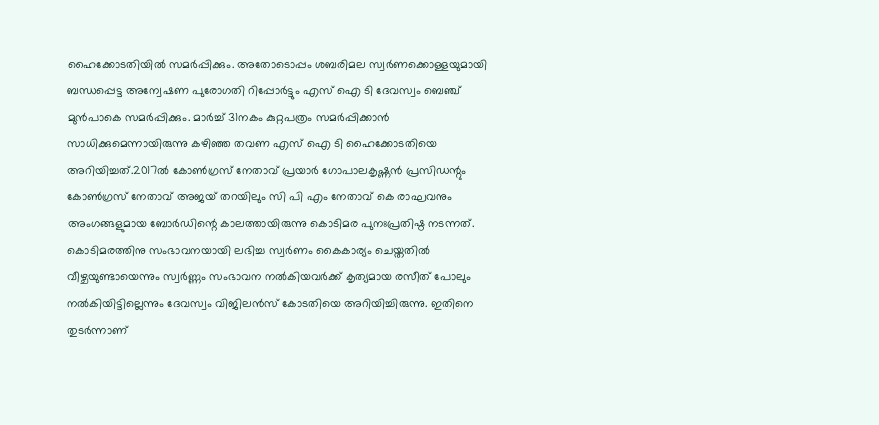ഹൈക്കോടതിയില്‍ സമര്‍പ്പിക്കും. അതോടൊപ്പം ശബരിമല സ്വര്‍ണക്കൊള്ളയുമായി ബന്ധപ്പെട്ട അന്വേഷണ പുരോഗതി റിപ്പോര്‍ട്ടും എസ് ഐ ടി ദേവസ്വം ബെഞ്ച് മുന്‍പാകെ സമര്‍പ്പിക്കും. മാര്‍ച്ച് 31നകം കുറ്റപത്രം സമര്‍പ്പിക്കാന്‍ സാധിക്കുമെന്നായിരുന്നു കഴിഞ്ഞ തവണ എസ് ഐ ടി ഹൈക്കോടതിയെ അറിയിച്ചത്.2017ല്‍ കോണ്‍ഗ്രസ് നേതാവ് പ്രയാര്‍ ഗോപാലകൃഷ്ണന്‍ പ്രസിഡന്റും കോണ്‍ഗ്രസ് നേതാവ് അജയ് തറയിലും സി പി എം നേതാവ് കെ രാഘവനും അംഗങ്ങളുമായ ബോര്‍ഡിന്റെ കാലത്തായിരുന്നു കൊടിമര പുനഃപ്രതിഷ്ഠ നടന്നത്. കൊടിമരത്തിനു സംഭാവനയായി ലഭിച്ച സ്വര്‍ണം കൈകാര്യം ചെയ്തതില്‍ വീഴ്ചയുണ്ടായെന്നും സ്വര്‍ണ്ണം സംഭാവന നല്‍കിയവര്‍ക്ക് കൃത്യമായ രസീത് പോലും നല്‍കിയിട്ടില്ലെന്നും ദേവസ്വം വിജിലന്‍സ് കോടതിയെ അറിയിച്ചിരുന്നു. ഇതിനെ തുടര്‍ന്നാണ്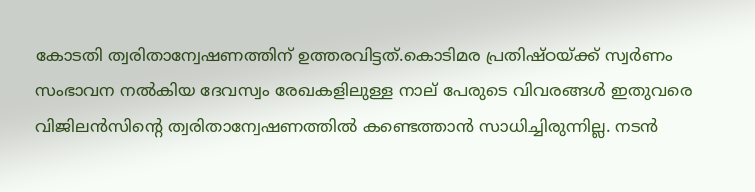കോടതി ത്വരിതാന്വേഷണത്തിന് ഉത്തരവിട്ടത്.കൊടിമര പ്രതിഷ്ഠയ്ക്ക് സ്വര്‍ണം സംഭാവന നല്‍കിയ ദേവസ്വം രേഖകളിലുള്ള നാല് പേരുടെ വിവരങ്ങള്‍ ഇതുവരെ വിജിലന്‍സിന്റെ ത്വരിതാന്വേഷണത്തില്‍ കണ്ടെത്താന്‍ സാധിച്ചിരുന്നില്ല. നടന്‍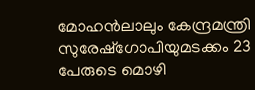മോഹന്‍ലാലും കേന്ദ്രമന്ത്രി സുരേഷ്‌ഗോപിയുമടക്കം 23 പേരുടെ മൊഴി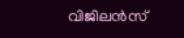വിജിലന്‍സ്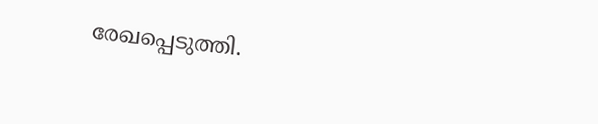രേഖപ്പെടുത്തി.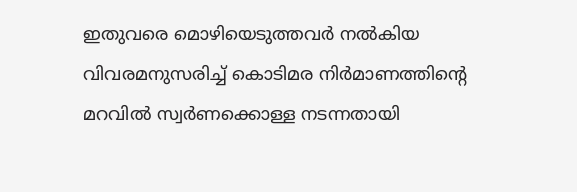ഇതുവരെ മൊഴിയെടുത്തവര്‍ നല്‍കിയ വിവരമനുസരിച്ച് കൊടിമര നിര്‍മാണത്തിന്റെ മറവില്‍ സ്വര്‍ണക്കൊള്ള നടന്നതായി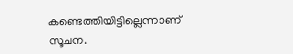കണ്ടെത്തിയിട്ടില്ലെന്നാണ് സൂചന.